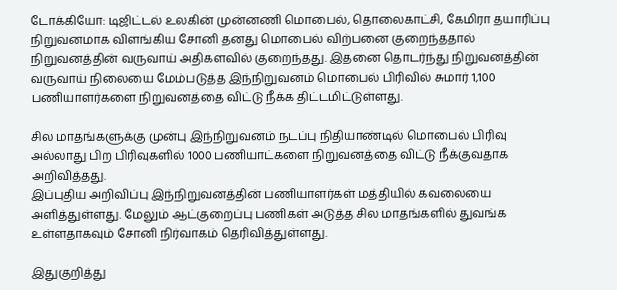டோக்கியோ: டிஜிட்டல் உலகின் முன்னணி மொபைல், தொலைகாட்சி, கேமிரா தயாரிப்பு நிறுவனமாக விளங்கிய சோனி தனது மொபைல் விற்பனை குறைந்ததால் நிறுவனத்தின் வருவாய் அதிகளவில் குறைந்தது. இதனை தொடர்ந்து நிறுவனத்தின் வருவாய் நிலையை மேம்படுத்த இந்நிறுவனம் மொபைல் பிரிவில் சுமார் 1,100 பணியாளர்களை நிறுவனத்தை விட்டு நீக்க திட்டமிட்டுள்ளது.

சில மாதங்களுக்கு முன்பு இந்நிறுவனம் நடப்பு நிதியாண்டில் மொபைல் பிரிவு அல்லாது பிற பிரிவுகளில் 1000 பணியாட்களை நிறுவனத்தை விட்டு நீக்குவதாக அறிவித்தது.
இப்புதிய அறிவிப்பு இந்நிறுவனத்தின் பணியாளர்கள் மத்தியில் கவலையை அளித்துள்ளது. மேலும் ஆட்குறைப்பு பணிகள் அடுத்த சில மாதங்களில் துவங்க உள்ளதாகவும் சோனி நிர்வாகம் தெரிவித்துள்ளது.

இதுகுறித்து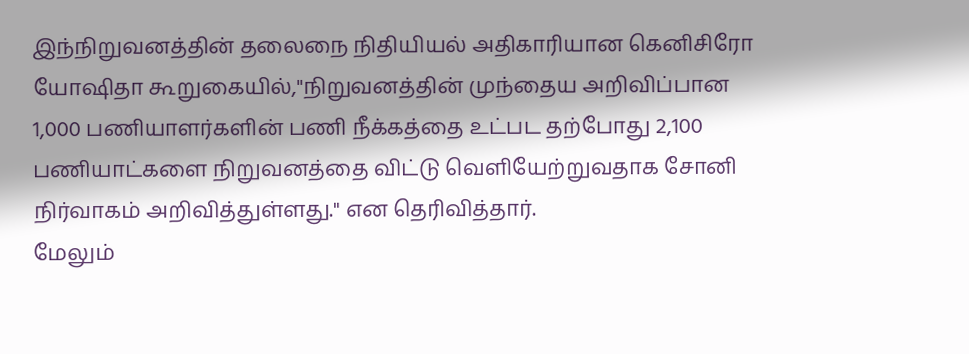இந்நிறுவனத்தின் தலைநை நிதியியல் அதிகாரியான கெனிசிரோ யோஷிதா கூறுகையில்,"நிறுவனத்தின் முந்தைய அறிவிப்பான 1,000 பணியாளர்களின் பணி நீக்கத்தை உட்பட தற்போது 2,100 பணியாட்களை நிறுவனத்தை விட்டு வெளியேற்றுவதாக சோனி நிர்வாகம் அறிவித்துள்ளது." என தெரிவித்தார்.
மேலும்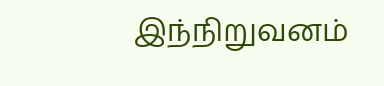இந்நிறுவனம்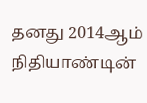தனது 2014ஆம் நிதியாண்டின்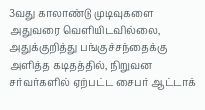3வது காலாண்டு முடிவுகளை அதுவரை வெளியிடவில்லை, அதுக்குறித்து பங்குச்சந்தைக்கு அளித்த கடிதத்தில், நிறுவன சர்வர்களில் ஏற்பட்ட சைபர் ஆட்டாக்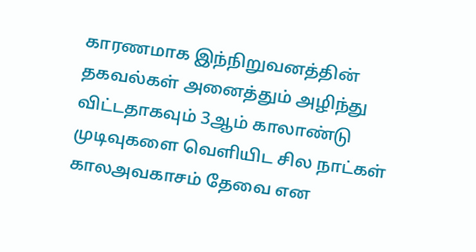காரணமாக இந்நிறுவனத்தின் தகவல்கள் அனைத்தும் அழிந்து விட்டதாகவும் 3ஆம் காலாண்டு முடிவுகளை வெளியிட சில நாட்கள் காலஅவகாசம் தேவை என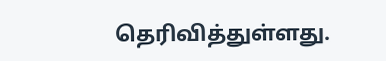தெரிவித்துள்ளது.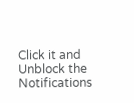Click it and Unblock the Notifications